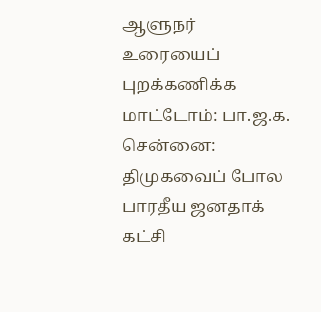ஆளுநர் உரையைப் புறக்கணிக்க மாட்டோம்: பா.ஜ.க.
சென்னை:
திமுகவைப் போல பாரதீய ஜனதாக் கட்சி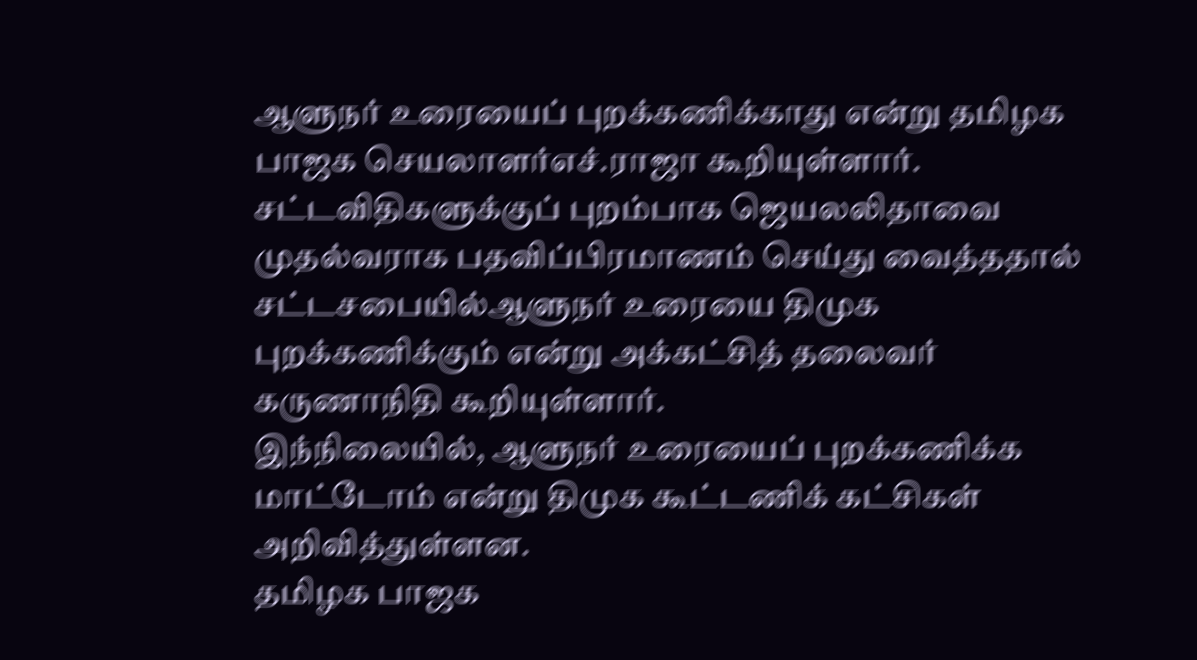ஆளுநர் உரையைப் புறக்கணிக்காது என்று தமிழக பாஜக செயலாளர்எச்.ராஜா கூறியுள்ளார்.
சட்டவிதிகளுக்குப் புறம்பாக ஜெயலலிதாவை முதல்வராக பதவிப்பிரமாணம் செய்து வைத்ததால் சட்டசபையில்ஆளுநர் உரையை திமுக புறக்கணிக்கும் என்று அக்கட்சித் தலைவர் கருணாநிதி கூறியுள்ளார்.
இந்நிலையில், ஆளுநர் உரையைப் புறக்கணிக்க மாட்டோம் என்று திமுக கூட்டணிக் கட்சிகள் அறிவித்துள்ளன.
தமிழக பாஜக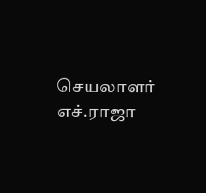செயலாளர் எச்.ராஜா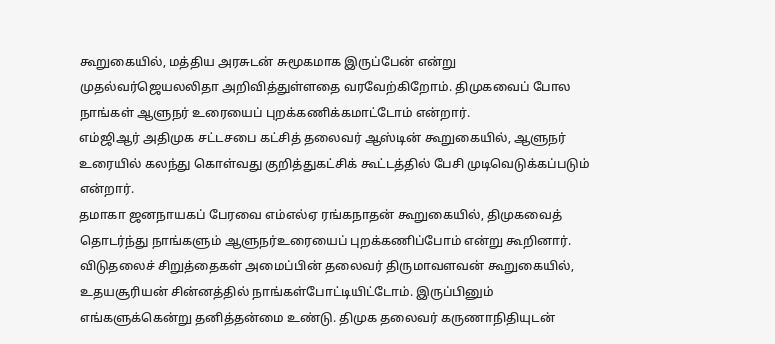கூறுகையில், மத்திய அரசுடன் சுமூகமாக இருப்பேன் என்று முதல்வர்ஜெயலலிதா அறிவித்துள்ளதை வரவேற்கிறோம். திமுகவைப் போல நாங்கள் ஆளுநர் உரையைப் புறக்கணிக்கமாட்டோம் என்றார்.
எம்ஜிஆர் அதிமுக சட்டசபை கட்சித் தலைவர் ஆஸ்டின் கூறுகையில், ஆளுநர் உரையில் கலந்து கொள்வது குறித்துகட்சிக் கூட்டத்தில் பேசி முடிவெடுக்கப்படும் என்றார்.
தமாகா ஜனநாயகப் பேரவை எம்எல்ஏ ரங்கநாதன் கூறுகையில், திமுகவைத் தொடர்ந்து நாங்களும் ஆளுநர்உரையைப் புறக்கணிப்போம் என்று கூறினார்.
விடுதலைச் சிறுத்தைகள் அமைப்பின் தலைவர் திருமாவளவன் கூறுகையில், உதயசூரியன் சின்னத்தில் நாங்கள்போட்டியிட்டோம். இருப்பினும் எங்களுக்கென்று தனித்தன்மை உண்டு. திமுக தலைவர் கருணாநிதியுடன்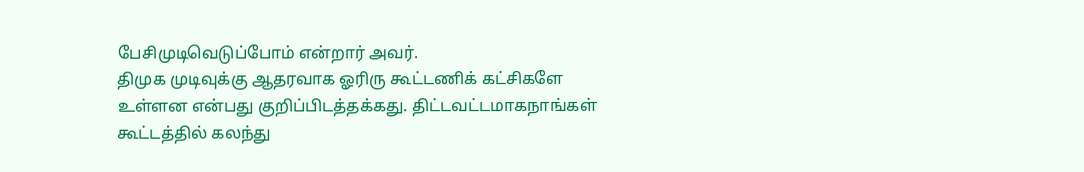பேசிமுடிவெடுப்போம் என்றார் அவர்.
திமுக முடிவுக்கு ஆதரவாக ஓரிரு கூட்டணிக் கட்சிகளே உள்ளன என்பது குறிப்பிடத்தக்கது. திட்டவட்டமாகநாங்கள் கூட்டத்தில் கலந்து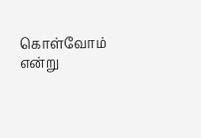கொள்வோம் என்று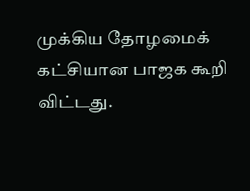முக்கிய தோழமைக் கட்சியான பாஜக கூறி விட்டது.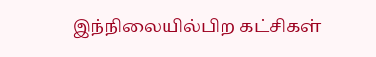இந்நிலையில்பிற கட்சிகள்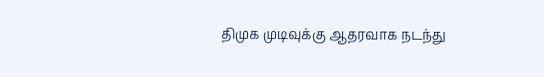திமுக முடிவுக்கு ஆதரவாக நடந்து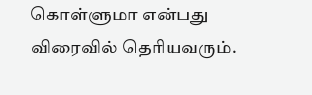கொள்ளுமா என்பது விரைவில் தெரியவரும்.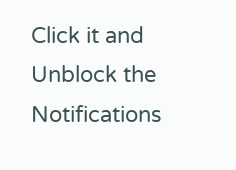Click it and Unblock the Notifications